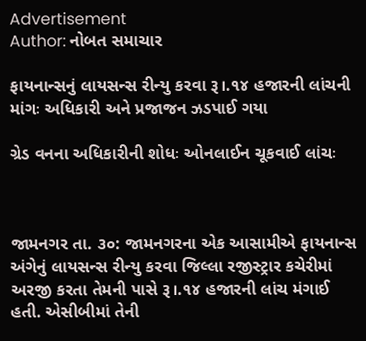Advertisement
Author: નોબત સમાચાર

ફાયનાન્સનું લાયસન્સ રીન્યુ કરવા રૂ।.૧૪ હજારની લાંચની માંગઃ અધિકારી અને પ્રજાજન ઝડપાઈ ગયા

ગ્રેડ વનના અધિકારીની શોધઃ ઓનલાઈન ચૂકવાઈ લાંચઃ



જામનગર તા. ૩૦: જામનગરના એક આસામીએ ફાયનાન્સ અંગેનું લાયસન્સ રીન્યુ કરવા જિલ્લા રજીસ્ટ્રાર કચેરીમાં અરજી કરતા તેમની પાસે રૂ।.૧૪ હજારની લાંચ મંગાઈ હતી. એસીબીમાં તેની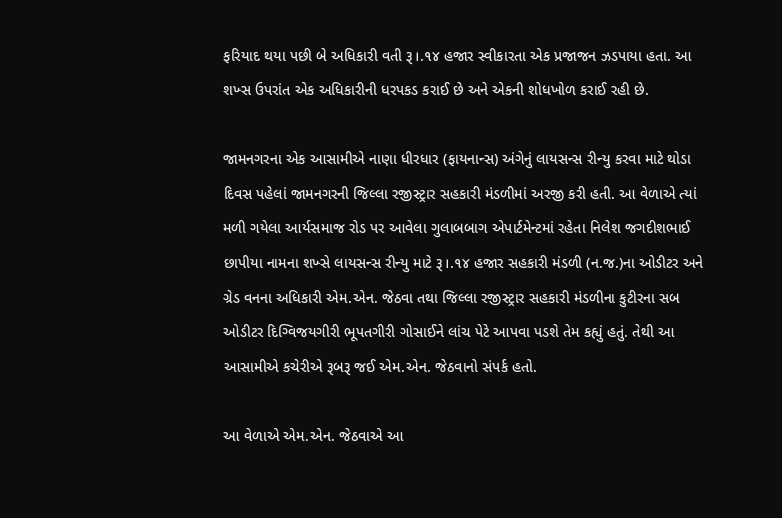ફરિયાદ થયા પછી બે અધિકારી વતી રૂ।.૧૪ હજાર સ્વીકારતા એક પ્રજાજન ઝડપાયા હતા. આ શખ્સ ઉપરાંત એક અધિકારીની ધરપકડ કરાઈ છે અને એકની શોધખોળ કરાઈ રહી છે.

જામનગરના એક આસામીએ નાણા ધીરધાર (ફાયનાન્સ) અંગેનું લાયસન્સ રીન્યુ કરવા માટે થોડા દિવસ પહેલાં જામનગરની જિલ્લા રજીસ્ટ્રાર સહકારી મંડળીમાં અરજી કરી હતી. આ વેળાએ ત્યાં મળી ગયેલા આર્યસમાજ રોડ પર આવેલા ગુલાબબાગ એપાર્ટમેન્ટમાં રહેતા નિલેશ જગદીશભાઈ છાપીયા નામના શખ્સે લાયસન્સ રીન્યુ માટે રૂ।.૧૪ હજાર સહકારી મંડળી (ન.જ.)ના ઓડીટર અને ગ્રેડ વનના અધિકારી એમ.એન. જેઠવા તથા જિલ્લા રજીસ્ટ્રાર સહકારી મંડળીના કુટીરના સબ ઓડીટર દિગ્વિજયગીરી ભૂપતગીરી ગોસાઈને લાંચ પેટે આપવા પડશે તેમ કહ્યું હતું. તેથી આ આસામીએ કચેરીએ રૂબરૂ જઈ એમ.એન. જેઠવાનો સંપર્ક હતો.

આ વેળાએ એમ.એન. જેઠવાએ આ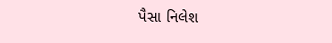પૈસા નિલેશ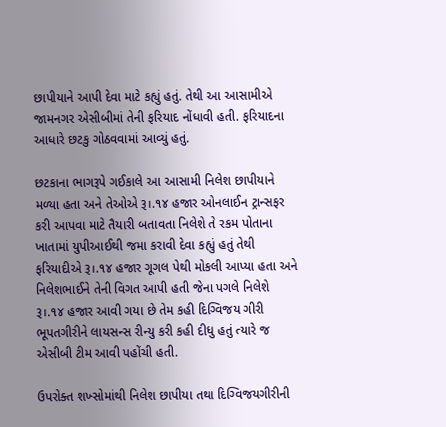છાપીયાને આપી દેવા માટે કહ્યું હતું. તેથી આ આસામીએ જામનગર એસીબીમાં તેની ફરિયાદ નોંધાવી હતી. ફરિયાદના આધારે છટકુ ગોઠવવામાં આવ્યું હતું.

છટકાના ભાગરૂપે ગઈકાલે આ આસામી નિલેશ છાપીયાને મળ્યા હતા અને તેઓએ રૂ।.૧૪ હજાર ઓનલાઈન ટ્રાન્સફર કરી આપવા માટે તૈયારી બતાવતા નિલેશે તે રકમ પોતાના ખાતામાં યુપીઆઈથી જમા કરાવી દેવા કહ્યું હતું તેથી ફરિયાદીએ રૂ।.૧૪ હજાર ગૂગલ પેથી મોકલી આપ્યા હતા અને નિલેશભાઈને તેની વિગત આપી હતી જેના પગલે નિલેશે રૂ।.૧૪ હજાર આવી ગયા છે તેમ કહી દિગ્વિજય ગીરી ભૂપતગીરીને લાયસન્સ રીન્યુ કરી કહી દીધુ હતું ત્યારે જ એસીબી ટીમ આવી પહોંચી હતી.

ઉપરોક્ત શખ્સોમાંથી નિલેશ છાપીયા તથા દિગ્વિજયગીરીની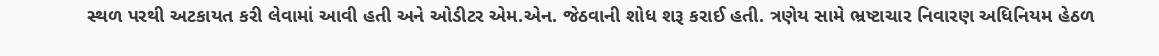સ્થળ પરથી અટકાયત કરી લેવામાં આવી હતી અને ઓડીટર એમ.એન. જેઠવાની શોધ શરૂ કરાઈ હતી. ત્રણેય સામે ભ્રષ્ટાચાર નિવારણ અધિનિયમ હેઠળ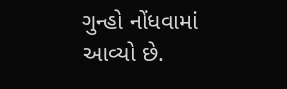ગુન્હો નોંધવામાં આવ્યો છે.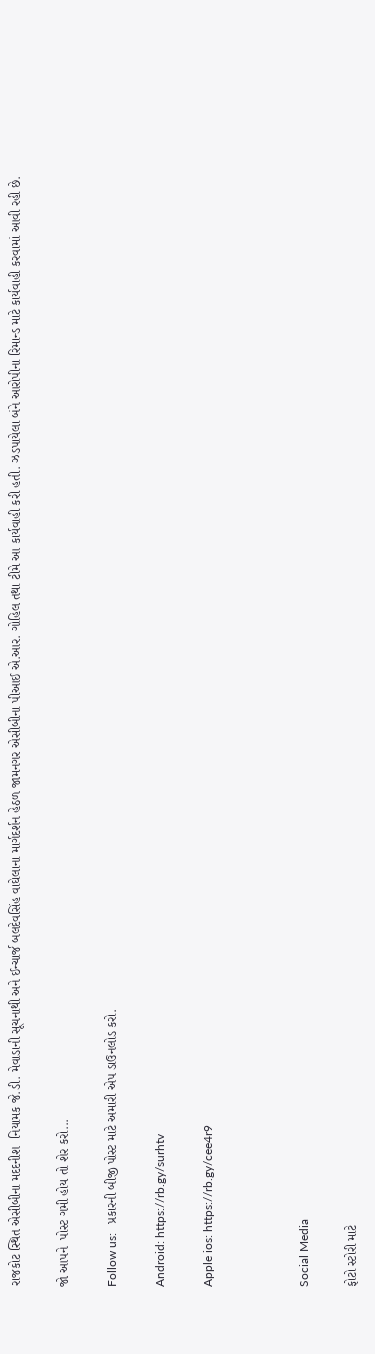રાજકોટ સ્થિત એસીબીના મદદનીશ  નિયામક જે.ડી. મેવાડાની સૂચનાથી અને ઈન્ચાર્જ બલદેવસિંહ વાઘેલાના માર્ગદર્શન હેઠળ જામનગર એસીબીના પીઆઈ એ.આર. ગોહિલ તથા ટીમે આ કાર્યવાહી કરી હતી. ઝડપાયેલા બંને આરોપીના રિમાન્ડ માટે કાર્યવાહી કરવામાં આવી રહી છે.

જો આપને  પોસ્ટ ગમી હોય તો શેર કરો...

Follow us:   પ્રકારની બીજી પોસ્ટ માટે અમારી એપ ડાઉનલોડ કરો.

Android: https://rb.gy/surhtv

Apple ios: https://rb.gy/cee4r9



Social Media

ફોટો સ્ટોરી માટે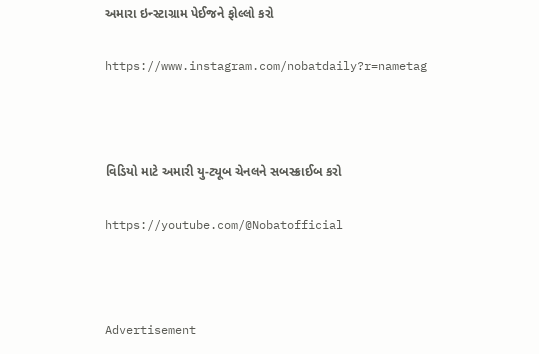અમારા ઇન્સ્ટાગ્રામ પેઈજને ફોલ્લો કરો

https://www.instagram.com/nobatdaily?r=nametag



વિડિયો માટે અમારી યુ-ટ્યૂબ ચેનલને સબસ્ક્રાઈબ કરો

https://youtube.com/@Nobatofficial



Advertisement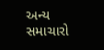અન્ય સમાચારો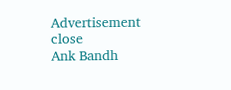Advertisement
close
Ank Bandh